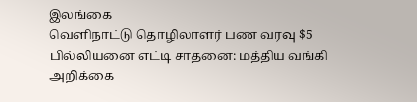இலங்கை
வெளிநாட்டு தொழிலாளர் பண வரவு $5 பில்லியனை எட்டி சாதனை: மத்திய வங்கி அறிக்கை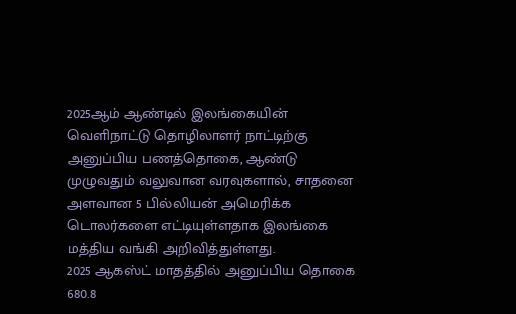2025ஆம் ஆண்டில் இலங்கையின் வெளிநாட்டு தொழிலாளர் நாட்டிற்கு அனுப்பிய பணத்தொகை, ஆண்டு முழுவதும் வலுவான வரவுகளால், சாதனை அளவான 5 பில்லியன் அமெரிக்க டொலர்களை எட்டியுள்ளதாக இலங்கை மத்திய வங்கி அறிவித்துள்ளது.
2025 ஆகஸ்ட் மாதத்தில் அனுப்பிய தொகை 680.8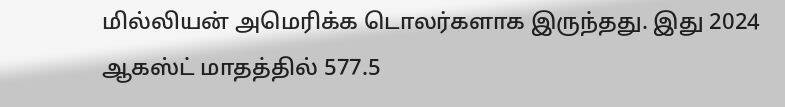மில்லியன் அமெரிக்க டொலர்களாக இருந்தது. இது 2024 ஆகஸ்ட் மாதத்தில் 577.5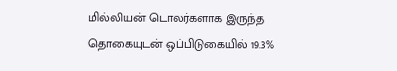மில்லியன் டொலர்களாக இருந்த தொகையுடன் ஒப்பிடுகையில் 19.3%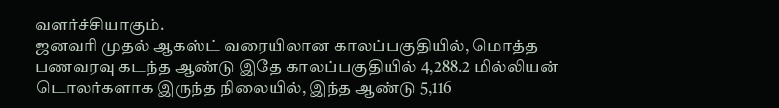வளர்ச்சியாகும்.
ஜனவரி முதல் ஆகஸ்ட் வரையிலான காலப்பகுதியில், மொத்த பணவரவு கடந்த ஆண்டு இதே காலப்பகுதியில் 4,288.2 மில்லியன் டொலர்களாக இருந்த நிலையில், இந்த ஆண்டு 5,116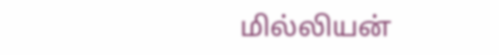மில்லியன்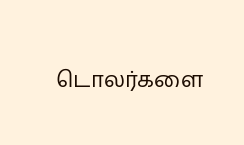டொலர்களை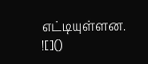எட்டியுள்ளன.
![]()